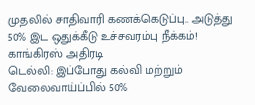முதலில் சாதிவாரி கணக்கெடுப்பு.. அடுத்து 50% இட ஒதுக்கீடு உச்சவரம்பு நீக்கம்! காங்கிரஸ் அதிரடி
டெல்லி: இப்போது கல்வி மற்றும் வேலைவாய்ப்பில் 50%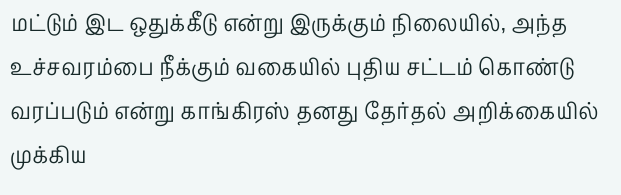மட்டும் இட ஒதுக்கீடு என்று இருக்கும் நிலையில், அந்த உச்சவரம்பை நீக்கும் வகையில் புதிய சட்டம் கொண்டு வரப்படும் என்று காங்கிரஸ் தனது தேர்தல் அறிக்கையில் முக்கிய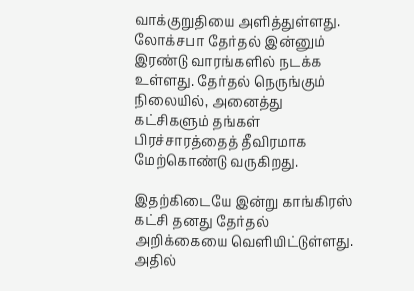வாக்குறுதியை அளித்துள்ளது.
லோக்சபா தேர்தல் இன்னும் இரண்டு வாரங்களில் நடக்க உள்ளது. தேர்தல் நெருங்கும் நிலையில், அனைத்து கட்சிகளும் தங்கள் பிரச்சாரத்தைத் தீவிரமாக மேற்கொண்டு வருகிறது.

இதற்கிடையே இன்று காங்கிரஸ் கட்சி தனது தேர்தல் அறிக்கையை வெளியிட்டுள்ளது. அதில்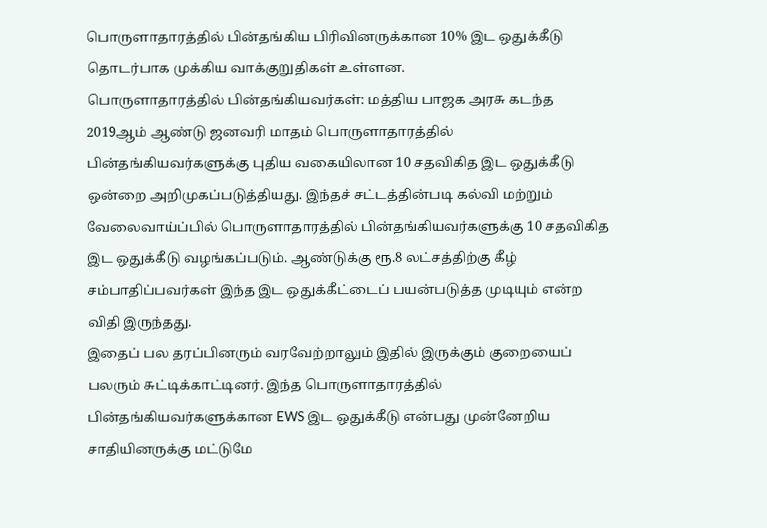பொருளாதாரத்தில் பின்தங்கிய பிரிவினருக்கான 10% இட ஒதுக்கீடு தொடர்பாக முக்கிய வாக்குறுதிகள் உள்ளன.
பொருளாதாரத்தில் பின்தங்கியவர்கள்: மத்திய பாஜக அரசு கடந்த 2019ஆம் ஆண்டு ஜனவரி மாதம் பொருளாதாரத்தில் பின்தங்கியவர்களுக்கு புதிய வகையிலான 10 சதவிகித இட ஒதுக்கீடு ஒன்றை அறிமுகப்படுத்தியது. இந்தச் சட்டத்தின்படி கல்வி மற்றும் வேலைவாய்ப்பில் பொருளாதாரத்தில் பின்தங்கியவர்களுக்கு 10 சதவிகித இட ஒதுக்கீடு வழங்கப்படும். ஆண்டுக்கு ரூ.8 லட்சத்திற்கு கீழ் சம்பாதிப்பவர்கள் இந்த இட ஒதுக்கீட்டைப் பயன்படுத்த முடியும் என்ற விதி இருந்தது.
இதைப் பல தரப்பினரும் வரவேற்றாலும் இதில் இருக்கும் குறையைப் பலரும் சுட்டிக்காட்டினர். இந்த பொருளாதாரத்தில் பின்தங்கியவர்களுக்கான EWS இட ஒதுக்கீடு என்பது முன்னேறிய சாதியினருக்கு மட்டுமே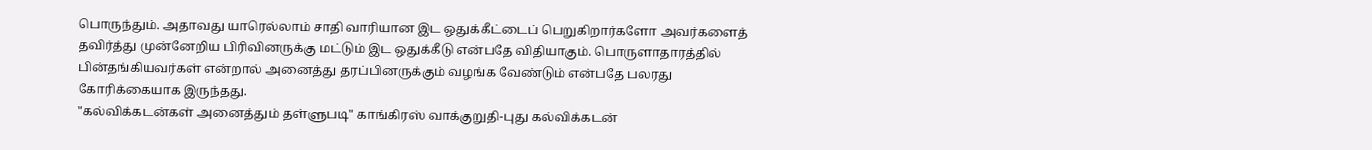பொருந்தும். அதாவது யாரெல்லாம் சாதி வாரியான இட ஒதுக்கீட்டைப் பெறுகிறார்களோ அவர்களைத் தவிர்த்து முன்னேறிய பிரிவினருக்கு மட்டும் இட ஒதுக்கீடு என்பதே விதியாகும். பொருளாதாரத்தில் பின்தங்கியவர்கள் என்றால் அனைத்து தரப்பினருக்கும் வழங்க வேண்டும் என்பதே பலரது கோரிக்கையாக இருந்தது.
"கல்விக்கடன்கள் அனைத்தும் தள்ளுபடி" காங்கிரஸ் வாக்குறுதி-புது கல்விக்கடன்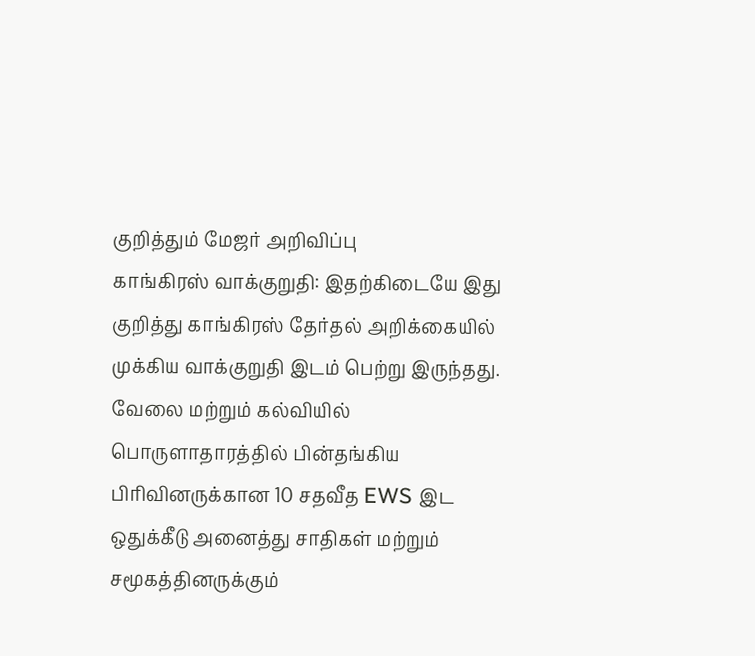குறித்தும் மேஜர் அறிவிப்பு
காங்கிரஸ் வாக்குறுதி: இதற்கிடையே இது குறித்து காங்கிரஸ் தேர்தல் அறிக்கையில் முக்கிய வாக்குறுதி இடம் பெற்று இருந்தது. வேலை மற்றும் கல்வியில் பொருளாதாரத்தில் பின்தங்கிய பிரிவினருக்கான 10 சதவீத EWS இட ஒதுக்கீடு அனைத்து சாதிகள் மற்றும் சமூகத்தினருக்கும்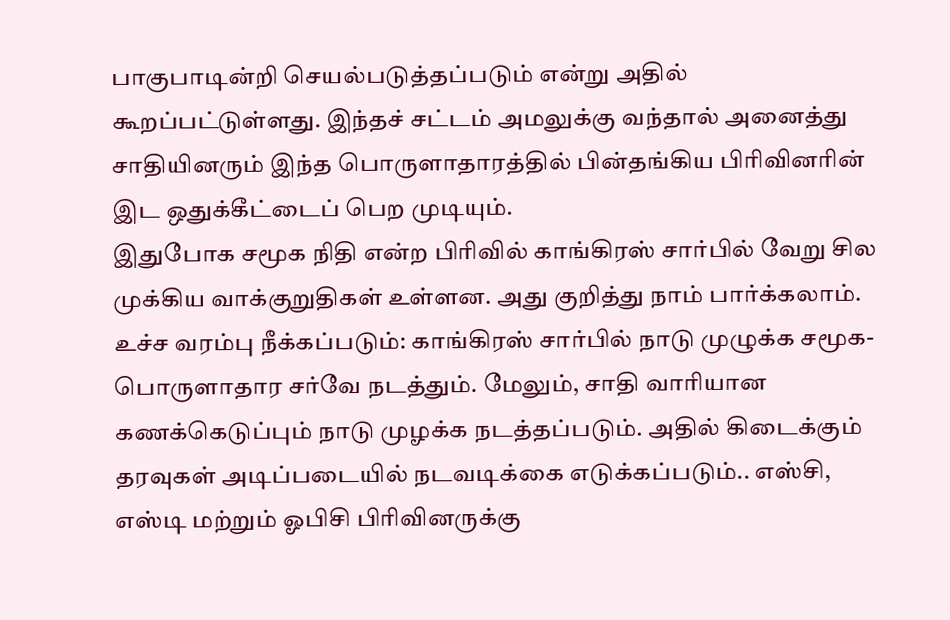பாகுபாடின்றி செயல்படுத்தப்படும் என்று அதில் கூறப்பட்டுள்ளது. இந்தச் சட்டம் அமலுக்கு வந்தால் அனைத்து சாதியினரும் இந்த பொருளாதாரத்தில் பின்தங்கிய பிரிவினரின் இட ஒதுக்கீட்டைப் பெற முடியும்.
இதுபோக சமூக நிதி என்ற பிரிவில் காங்கிரஸ் சார்பில் வேறு சில முக்கிய வாக்குறுதிகள் உள்ளன. அது குறித்து நாம் பார்க்கலாம்.
உச்ச வரம்பு நீக்கப்படும்: காங்கிரஸ் சார்பில் நாடு முழுக்க சமூக- பொருளாதார சர்வே நடத்தும். மேலும், சாதி வாரியான கணக்கெடுப்பும் நாடு முழக்க நடத்தப்படும். அதில் கிடைக்கும் தரவுகள் அடிப்படையில் நடவடிக்கை எடுக்கப்படும்.. எஸ்சி, எஸ்டி மற்றும் ஓபிசி பிரிவினருக்கு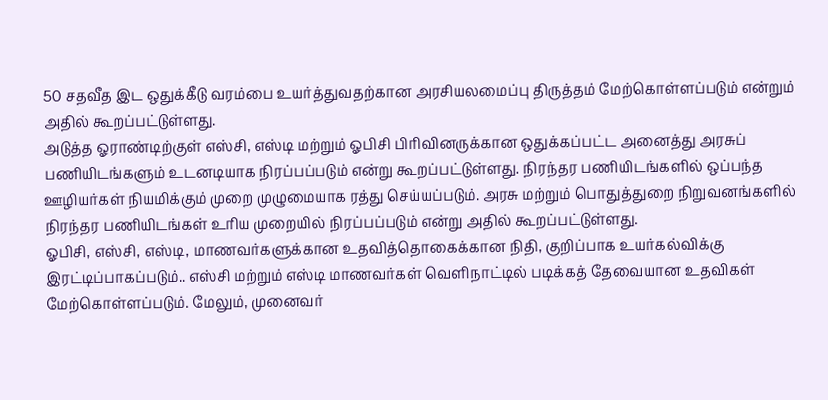50 சதவீத இட ஒதுக்கீடு வரம்பை உயர்த்துவதற்கான அரசியலமைப்பு திருத்தம் மேற்கொள்ளப்படும் என்றும் அதில் கூறப்பட்டுள்ளது.
அடுத்த ஓராண்டிற்குள் எஸ்சி, எஸ்டி மற்றும் ஓபிசி பிரிவினருக்கான ஒதுக்கப்பட்ட அனைத்து அரசுப் பணியிடங்களும் உடனடியாக நிரப்பப்படும் என்று கூறப்பட்டுள்ளது. நிரந்தர பணியிடங்களில் ஒப்பந்த ஊழியர்கள் நியமிக்கும் முறை முழுமையாக ரத்து செய்யப்படும். அரசு மற்றும் பொதுத்துறை நிறுவனங்களில் நிரந்தர பணியிடங்கள் உரிய முறையில் நிரப்பப்படும் என்று அதில் கூறப்பட்டுள்ளது.
ஓபிசி, எஸ்சி, எஸ்டி, மாணவர்களுக்கான உதவித்தொகைக்கான நிதி, குறிப்பாக உயர்கல்விக்கு இரட்டிப்பாகப்படும்.. எஸ்சி மற்றும் எஸ்டி மாணவர்கள் வெளிநாட்டில் படிக்கத் தேவையான உதவிகள் மேற்கொள்ளப்படும். மேலும், முனைவர்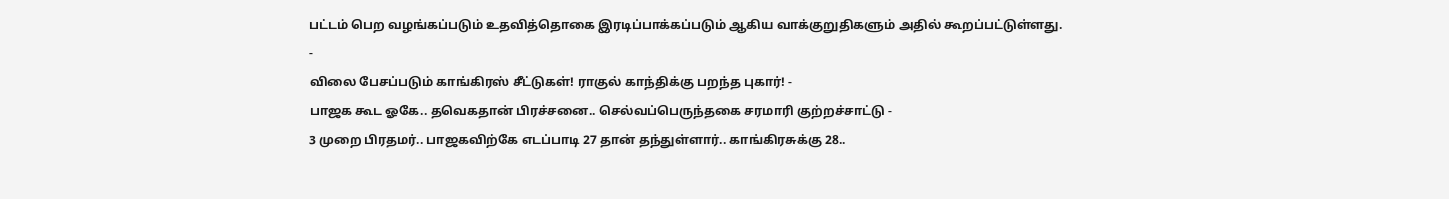பட்டம் பெற வழங்கப்படும் உதவித்தொகை இரடிப்பாக்கப்படும் ஆகிய வாக்குறுதிகளும் அதில் கூறப்பட்டுள்ளது.
-
விலை பேசப்படும் காங்கிரஸ் சீட்டுகள்! ராகுல் காந்திக்கு பறந்த புகார்! -
பாஜக கூட ஓகே.. தவெகதான் பிரச்சனை.. செல்வப்பெருந்தகை சரமாரி குற்றச்சாட்டு -
3 முறை பிரதமர்.. பாஜகவிற்கே எடப்பாடி 27 தான் தந்துள்ளார்.. காங்கிரசுக்கு 28..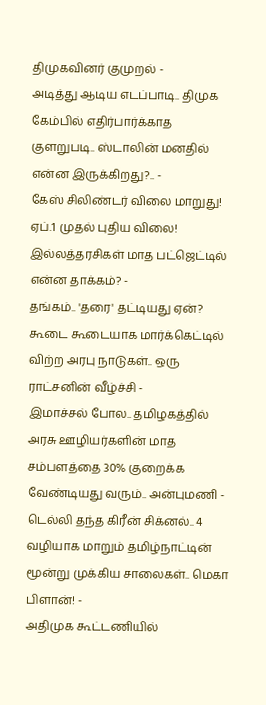திமுகவினர் குமுறல் -
அடித்து ஆடிய எடப்பாடி.. திமுக கேம்பில் எதிர்பார்க்காத குளறுபடி.. ஸ்டாலின் மனதில் என்ன இருக்கிறது?.. -
கேஸ் சிலிண்டர் விலை மாறுது! ஏப்.1 முதல் புதிய விலை! இல்லத்தரசிகள் மாத பட்ஜெட்டில் என்ன தாக்கம்? -
தங்கம்.. 'தரை' தட்டியது ஏன்? கூடை கூடையாக மார்க்கெட்டில் விற்ற அரபு நாடுகள்.. ஒரு ராட்சனின் வீழ்ச்சி -
இமாச்சல் போல.. தமிழகத்தில் அரசு ஊழியர்களின் மாத சம்பளத்தை 30% குறைக்க வேண்டியது வரும்.. அன்புமணி -
டெல்லி தந்த கிரீன் சிக்னல்.. 4 வழியாக மாறும் தமிழ்நாட்டின் மூன்று முக்கிய சாலைகள்.. மெகா பிளான்! -
அதிமுக கூட்டணியில்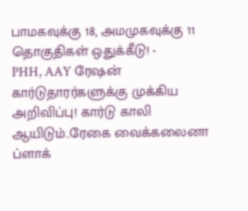பாமகவுக்கு 18, அமமுகவுக்கு 11 தொகுதிகள் ஒதுக்கீடு! -
PHH, AAY ரேஷன் கார்டுதாரர்களுக்கு முக்கிய அறிவிப்பு! கார்டு காலி ஆயிடும்..ரேகை வைக்கலைனா ப்ளாக்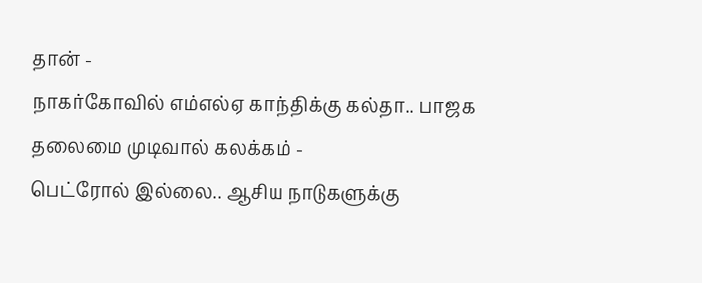தான் -
நாகர்கோவில் எம்எல்ஏ காந்திக்கு கல்தா.. பாஜக தலைமை முடிவால் கலக்கம் -
பெட்ரோல் இல்லை.. ஆசிய நாடுகளுக்கு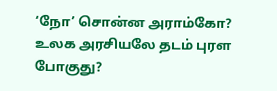‘நோ’ சொன்ன அராம்கோ? உலக அரசியலே தடம் புரள போகுது?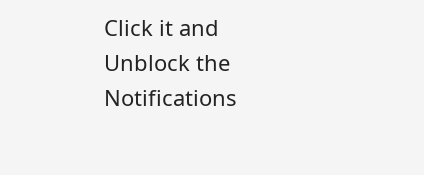Click it and Unblock the Notifications